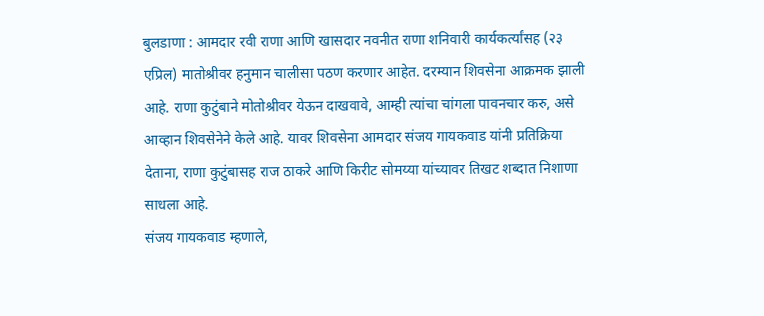बुलडाणा : आमदार रवी राणा आणि खासदार नवनीत राणा शनिवारी कार्यकर्त्यांसह (२३ एप्रिल) मातोश्रीवर हनुमान चालीसा पठण करणार आहेत. दरम्यान शिवसेना आक्रमक झाली आहे. राणा कुटुंबाने मोतोश्रीवर येऊन दाखवावे, आम्ही त्यांचा चांगला पावनचार करु, असे आव्हान शिवसेनेने केले आहे. यावर शिवसेना आमदार संजय गायकवाड यांनी प्रतिक्रिया देताना, राणा कुटुंबासह राज ठाकरे आणि किरीट सोमय्या यांच्यावर तिखट शब्दात निशाणा साधला आहे.
संजय गायकवाड म्हणाले,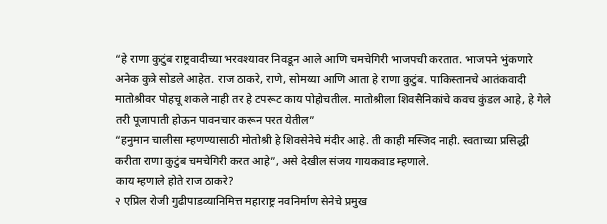“हे राणा कुटुंब राष्ट्रवादीच्या भरवश्यावर निवडून आले आणि चमचेगिरी भाजपची करतात. भाजपने भुंकणारे अनेक कुत्रे सोडले आहेत. राज ठाकरे, राणे, सोमय्या आणि आता हे राणा कुटुंब. पाकिस्तानचे आतंकवादी मातोश्रीवर पोहचू शकले नाही तर हे टपरूट काय पोहोचतील. मातोश्रीला शिवसैनिकांचे कवच कुंडल आहे, हे गेले तरी पूजापाती होऊन पावनचार करून परत येतील”
“हनुमान चालीसा म्हणण्यासाठी मोतोश्री हे शिवसेनेचे मंदीर आहे. ती काही मस्जिद नाही. स्वताच्या प्रसिद्धी करीता राणा कुटुंब चमचेगिरी करत आहे”, असे देखील संजय गायकवाड म्हणाले.
काय म्हणाले होते राज ठाकरे?
२ एप्रिल रोजी गुढीपाडव्यानिमित्त महाराष्ट्र नवनिर्माण सेनेचे प्रमुख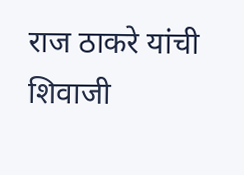राज ठाकरे यांची शिवाजी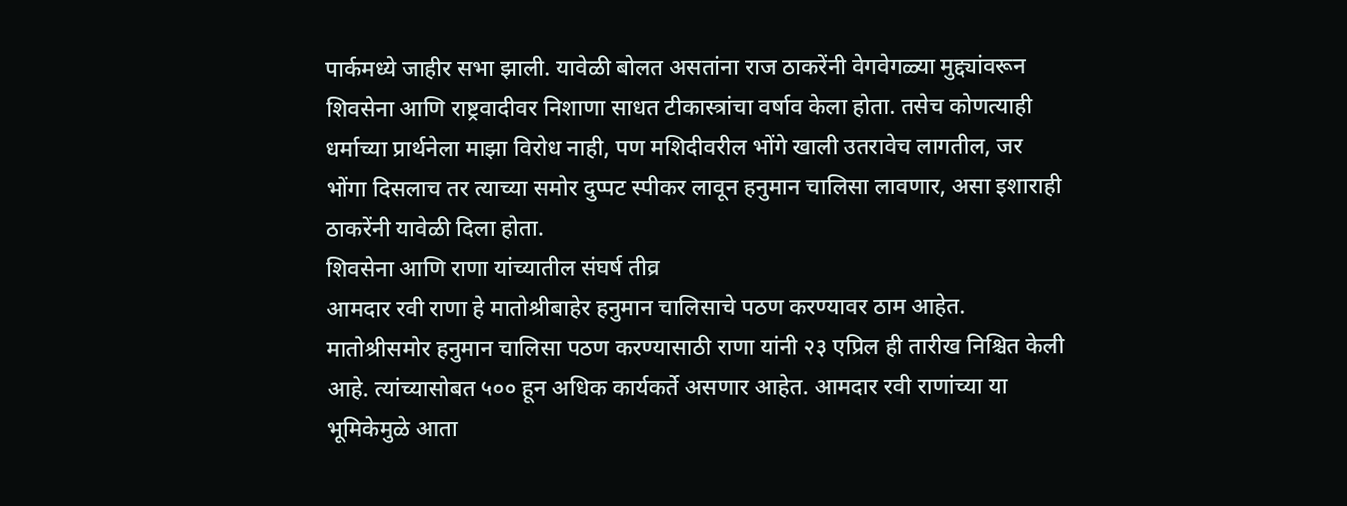पार्कमध्ये जाहीर सभा झाली. यावेळी बोलत असतांना राज ठाकरेंनी वेगवेगळ्या मुद्द्यांवरून शिवसेना आणि राष्ट्रवादीवर निशाणा साधत टीकास्त्रांचा वर्षाव केला होता. तसेच कोणत्याही धर्माच्या प्रार्थनेला माझा विरोध नाही, पण मशिदीवरील भोंगे खाली उतरावेच लागतील, जर भोंगा दिसलाच तर त्याच्या समोर दुप्पट स्पीकर लावून हनुमान चालिसा लावणार, असा इशाराही ठाकरेंनी यावेळी दिला होता.
शिवसेना आणि राणा यांच्यातील संघर्ष तीव्र
आमदार रवी राणा हे मातोश्रीबाहेर हनुमान चालिसाचे पठण करण्यावर ठाम आहेत. मातोश्रीसमोर हनुमान चालिसा पठण करण्यासाठी राणा यांनी २३ एप्रिल ही तारीख निश्चित केली आहे. त्यांच्यासोबत ५०० हून अधिक कार्यकर्ते असणार आहेत. आमदार रवी राणांच्या या भूमिकेमुळे आता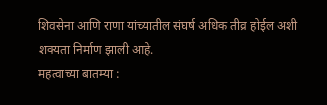शिवसेना आणि राणा यांच्यातील संघर्ष अधिक तीव्र होईल अशी शक्यता निर्माण झाली आहे.
महत्वाच्या बातम्या :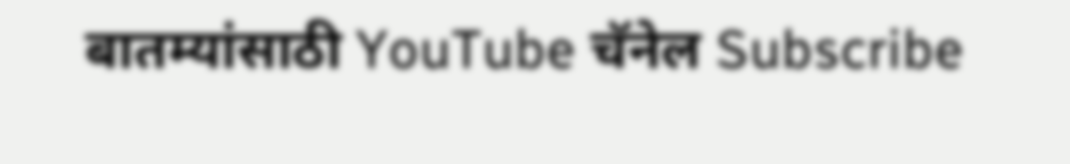बातम्यांसाठी YouTube चॅनेल Subscribe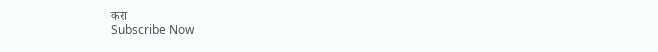करा
Subscribe Now